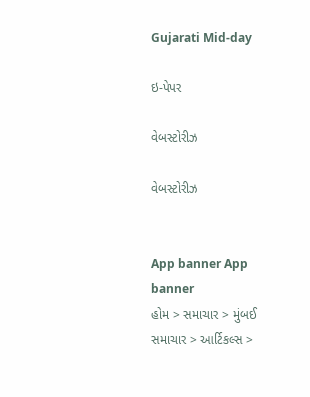Gujarati Mid-day

ઇ-પેપર

વેબસ્ટોરીઝ

વેબસ્ટોરીઝ


App banner App banner
હોમ > સમાચાર > મુંબઈ સમાચાર > આર્ટિકલ્સ >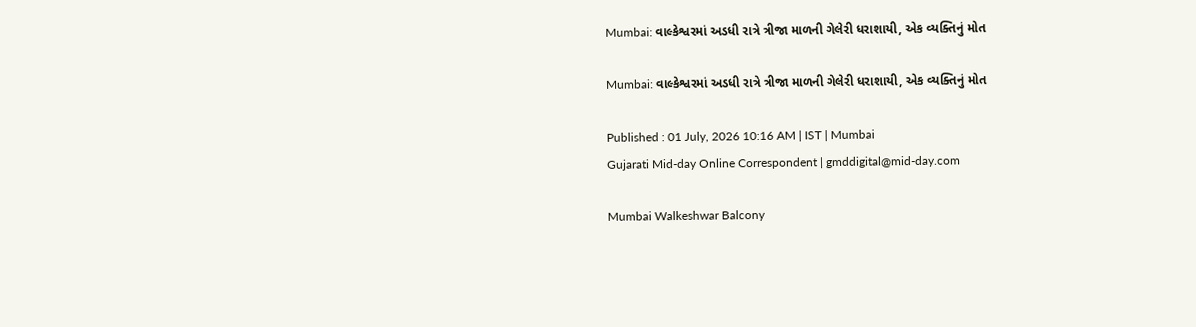Mumbai: વાલ્કેશ્વરમાં અડધી રાત્રે ત્રીજા માળની ગેલેરી ધરાશાયી, એક વ્યક્તિનું મોત

Mumbai: વાલ્કેશ્વરમાં અડધી રાત્રે ત્રીજા માળની ગેલેરી ધરાશાયી, એક વ્યક્તિનું મોત

Published : 01 July, 2026 10:16 AM | IST | Mumbai
Gujarati Mid-day Online Correspondent | gmddigital@mid-day.com

Mumbai Walkeshwar Balcony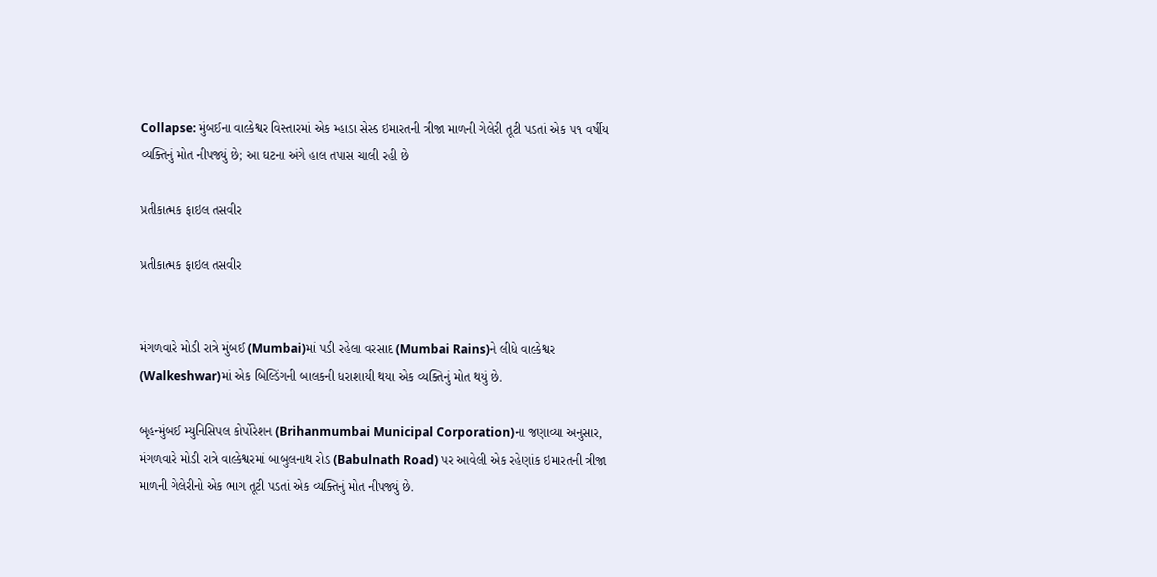Collapse: મુંબઈના વાલ્કેશ્વર વિસ્તારમાં એક મ્હાડા સેસ્ડ ઇમારતની ત્રીજા માળની ગેલેરી તૂટી પડતાં એક ૫૧ વર્ષીય વ્યક્તિનું મોત નીપજ્યું છે; આ ઘટના અંગે હાલ તપાસ ચાલી રહી છે

પ્રતીકાત્મક ફાઇલ તસવીર

પ્રતીકાત્મક ફાઇલ તસવીર


મંગળવારે મોડી રાત્રે મુંબઈ (Mumbai)માં પડી રહેલા વરસાદ (Mumbai Rains)ને લીધે વાલ્કેશ્વર (Walkeshwar)માં એક બિલ્ડિંગની બાલકની ધરાશાયી થયા એક વ્યક્તિનું મોત થયું છે.

બૃહન્મુંબઈ મ્યુનિસિપલ કોર્પોરેશન (Brihanmumbai Municipal Corporation)ના જણાવ્યા અનુસાર, મંગળવારે મોડી રાત્રે વાલ્કેશ્વરમાં બાબુલનાથ રોડ (Babulnath Road) પર આવેલી એક રહેણાંક ઇમારતની ત્રીજા માળની ગેલેરીનો એક ભાગ તૂટી પડતાં એક વ્યક્તિનું મોત નીપજ્યું છે.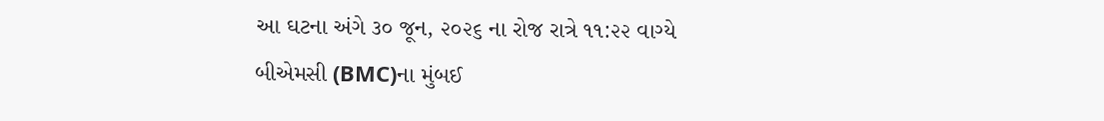આ ઘટના અંગે ૩૦ જૂન, ૨૦૨૬ ના રોજ રાત્રે ૧૧:૨૨ વાગ્યે બીએમસી (BMC)ના મુંબઈ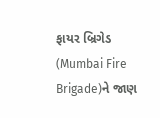ફાયર બ્રિગેડ (Mumbai Fire Brigade)ને જાણ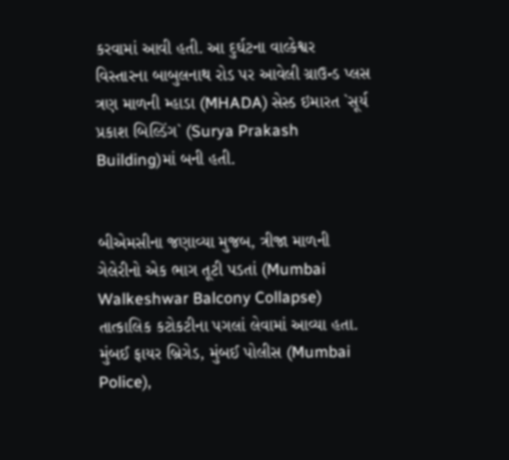કરવામાં આવી હતી. આ દુર્ઘટના વાલ્કેશ્વર વિસ્તારના બાબુલનાથ રોડ પર આવેલી ગ્રાઉન્ડ પ્લસ ત્રણ માળની મ્હાડા (MHADA) સેસ્ડ ઇમારત `સૂર્ય પ્રકાશ બિલ્ડિંગ` (Surya Prakash Building)માં બની હતી.


બીએમસીના જણાવ્યા મુજબ, ત્રીજા માળની ગેલેરીનો એક ભાગ તૂટી પડતાં (Mumbai Walkeshwar Balcony Collapse) તાત્કાલિક કટોકટીના પગલાં લેવામાં આવ્યા હતા. મુંબઈ ફાયર બ્રિગેડ, મુંબઈ પોલીસ (Mumbai Police),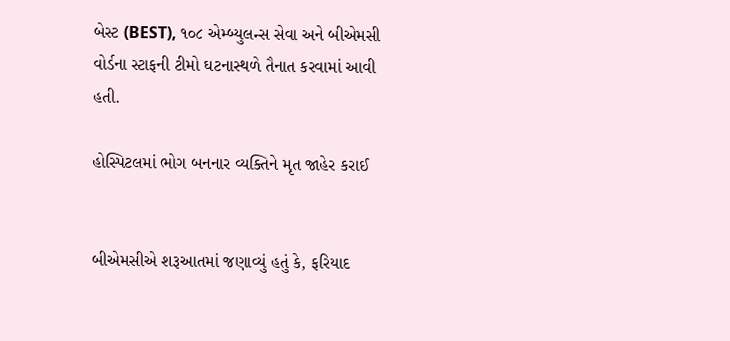બેસ્ટ (BEST), ૧૦૮ એમ્બ્યુલન્સ સેવા અને બીએમસી વોર્ડના સ્ટાફની ટીમો ઘટનાસ્થળે તૈનાત કરવામાં આવી હતી.

હોસ્પિટલમાં ભોગ બનનાર વ્યક્તિને મૃત જાહેર કરાઈ


બીએમસીએ શરૂઆતમાં જણાવ્યું હતું કે, ફરિયાદ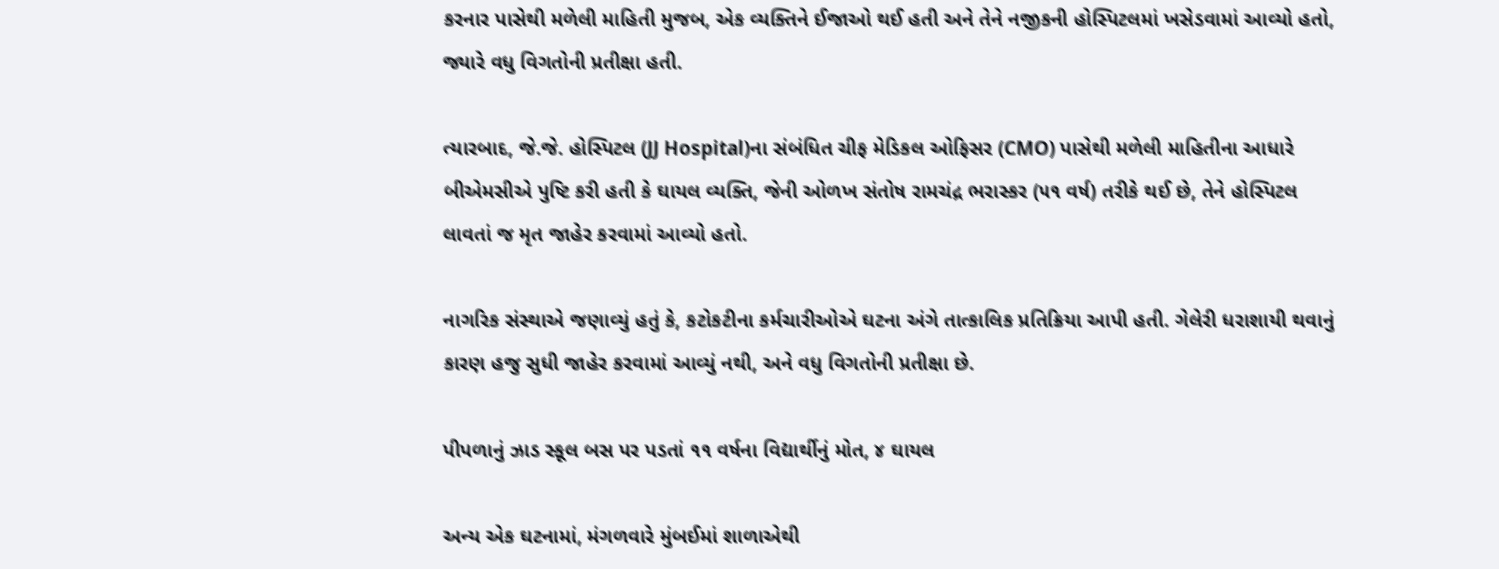કરનાર પાસેથી મળેલી માહિતી મુજબ, એક વ્યક્તિને ઈજાઓ થઈ હતી અને તેને નજીકની હોસ્પિટલમાં ખસેડવામાં આવ્યો હતો, જ્યારે વધુ વિગતોની પ્રતીક્ષા હતી.

ત્યારબાદ, જે.જે. હોસ્પિટલ (JJ Hospital)ના સંબંધિત ચીફ મેડિકલ ઓફિસર (CMO) પાસેથી મળેલી માહિતીના આધારે બીએમસીએ પુષ્ટિ કરી હતી કે ઘાયલ વ્યક્તિ, જેની ઓળખ સંતોષ રામચંદ્ર ભરાસ્કર (૫૧ વર્ષ) તરીકે થઈ છે, તેને હોસ્પિટલ લાવતાં જ મૃત જાહેર કરવામાં આવ્યો હતો.

નાગરિક સંસ્થાએ જણાવ્યું હતું કે, કટોકટીના કર્મચારીઓએ ઘટના અંગે તાત્કાલિક પ્રતિક્રિયા આપી હતી. ગેલેરી ધરાશાયી થવાનું કારણ હજુ સુધી જાહેર કરવામાં આવ્યું નથી, અને વધુ વિગતોની પ્રતીક્ષા છે.

પીપળાનું ઝાડ સ્કૂલ બસ પર પડતાં ૧૧ વર્ષના વિદ્યાર્થીનું મોત, ૪ ઘાયલ

અન્ય એક ઘટનામાં, મંગળવારે મુંબઈમાં શાળાએથી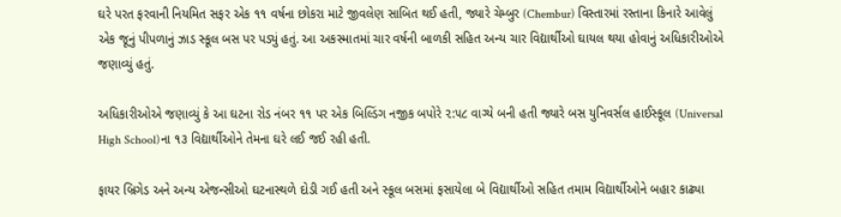ઘરે પરત ફરવાની નિયમિત સફર એક ૧૧ વર્ષના છોકરા માટે જીવલેણ સાબિત થઈ હતી, જ્યારે ચેમ્બુર (Chembur) વિસ્તારમાં રસ્તાના કિનારે આવેલું એક જૂનું પીપળાનું ઝાડ સ્કૂલ બસ પર પડ્યું હતું. આ અકસ્માતમાં ચાર વર્ષની બાળકી સહિત અન્ય ચાર વિદ્યાર્થીઓ ઘાયલ થયા હોવાનું અધિકારીઓએ જણાવ્યું હતું.

અધિકારીઓએ જણાવ્યું કે આ ઘટના રોડ નંબર ૧૧ પર એક બિલ્ડિંગ નજીક બપોરે ૨:૫૮ વાગ્યે બની હતી જ્યારે બસ યુનિવર્સલ હાઈસ્કૂલ (Universal High School)ના ૧૩ વિદ્યાર્થીઓને તેમના ઘરે લઈ જઈ રહી હતી.

ફાયર બ્રિગેડ અને અન્ય એજન્સીઓ ઘટનાસ્થળે દોડી ગઈ હતી અને સ્કૂલ બસમાં ફસાયેલા બે વિદ્યાર્થીઓ સહિત તમામ વિદ્યાર્થીઓને બહાર કાઢ્યા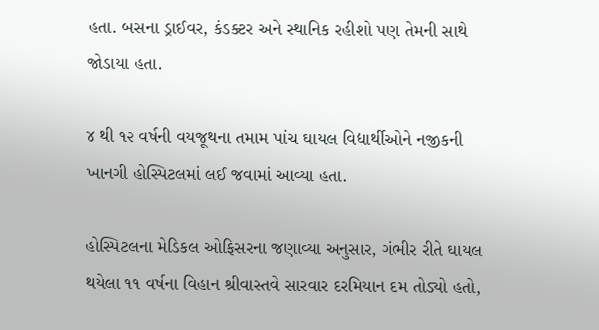હતા. બસના ડ્રાઈવર, કંડક્ટર અને સ્થાનિક રહીશો પણ તેમની સાથે જોડાયા હતા.

૪ થી ૧૨ વર્ષની વયજૂથના તમામ પાંચ ઘાયલ વિદ્યાર્થીઓને નજીકની ખાનગી હોસ્પિટલમાં લઈ જવામાં આવ્યા હતા.

હોસ્પિટલના મેડિકલ ઓફિસરના જણાવ્યા અનુસાર, ગંભીર રીતે ઘાયલ થયેલા ૧૧ વર્ષના વિહાન શ્રીવાસ્તવે સારવાર દરમિયાન દમ તોડ્યો હતો,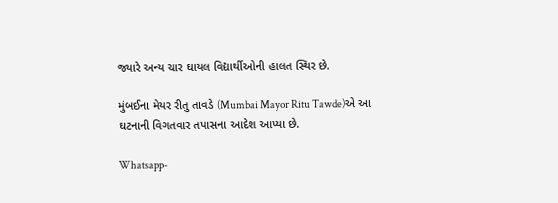જ્યારે અન્ય ચાર ઘાયલ વિદ્યાર્થીઓની હાલત સ્થિર છે.

મુંબઈના મેયર રીતુ તાવડે (Mumbai Mayor Ritu Tawde)એ આ ઘટનાની વિગતવાર તપાસના આદેશ આપ્યા છે.

Whatsapp-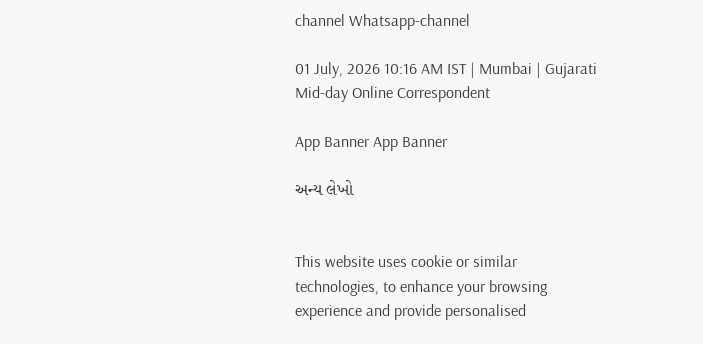channel Whatsapp-channel

01 July, 2026 10:16 AM IST | Mumbai | Gujarati Mid-day Online Correspondent

App Banner App Banner

અન્ય લેખો


This website uses cookie or similar technologies, to enhance your browsing experience and provide personalised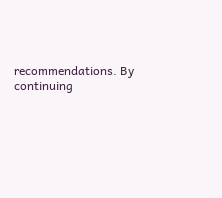recommendations. By continuing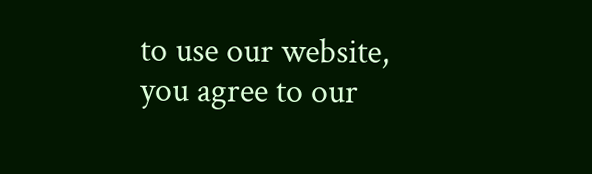to use our website, you agree to our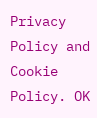Privacy Policy and Cookie Policy. OK